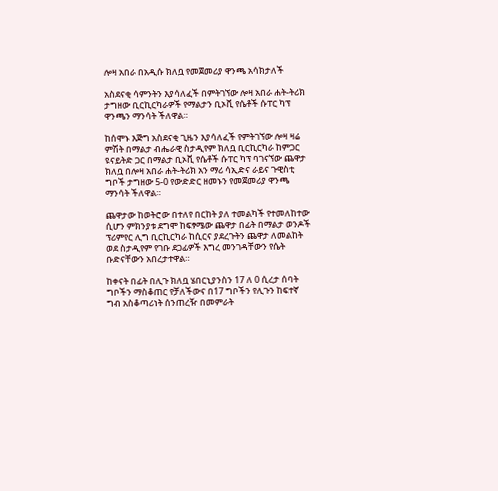ሎዛ አበራ በአዲሱ ክለቧ የመጀመሪያ ዋንጫ አሳክታለች

አስደናቂ ሳምንትን እያሳለፈች በምትገኘው ሎዛ አበራ ሐት-ትሪክ ታግዘው ቢርኪርካራዎች የማልታን ቢኦቪ የሴቶች ሱፐር ካፕ ዋንጫን ማንሳት ችለዋል።

ከሰሞኑ እጅግ አስደናቂ ጊዜን እያሳለፈች የምትገኘው ሎዛ ዛሬ ምሽት በማልታ ብሔራዊ ስታዲየም ክለቧ ቢርኪርካራ ከምጋር ዩናይትድ ጋር በማልታ ቢኦቪ የሴቶች ሱፐር ካፕ ባገናኘው ጨዋታ ክለቧ በሎዛ አበራ ሐት-ትሪክ አን ማሪ ሳኢድና ራይና ጉዊስቲ ግቦች ታግዘው 5-0 የውድድር ዘመኑን የመጀመሪያ ዋንጫ ማንሳት ችለዋል።

ጨዋታው ከወትሮው በተለየ በርከት ያለ ተመልካች የተመለከተው ሲሆን ምክንያቱ ደግሞ ከፍፃሜው ጨዋታ በፊት በማልታ ወንዶች ፕሪምየር ሊግ ቢርኪርካራ ከሲርና ያደረጉትን ጨዋታ ለመልከት ወደ ስታዲየም የገቡ ደጋፊዎች እግረ መንገዳቸውን የሴት ቡድናቸውን አበረታተዋል።

ከቀናት በፊት በሊጉ ክለቧ ሄበርኒያንስን 17 ለ 0 ሲረታ ሰባት ግቦችን ማስቆጠር የቻለችውና በ17 ግቦችን የሊጉን ከፍተኛ ግብ አስቆጣሪነት ሰንጠረዥ በመምራት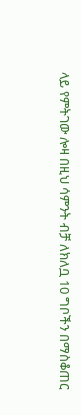ላይ የምትገው ሎዛ በዚህ ሳምንት ብቻ ለክለቧ 10 ግቦችን በማስቆጠር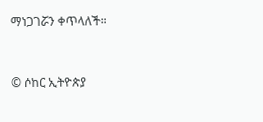ማነጋገሯን ቀጥላለች።


© ሶከር ኢትዮጵያ